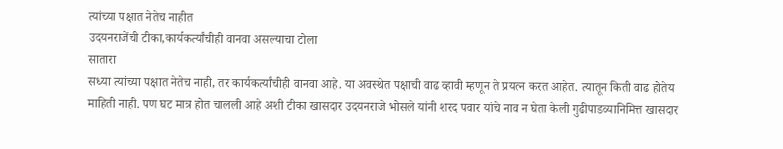त्यांच्या पक्षात नेतेच नाहीत
उदयनराजेंची टीका,कार्यकर्त्यांचीही वानवा असल्याचा टोला
सातारा
सध्या त्यांच्या पक्षात नेतेच नाही, तर कार्यकर्त्यांचीही वानवा आहे. या अवस्थेत पक्षाची वाढ व्हावी म्हणून ते प्रयत्न करत आहेत. त्यातून किती वाढ होतेय माहिती नाही. पण घट मात्र होत चालली आहे अशी टीका खासदार उदयनराजे भोसले यांनी शरद पवार यांचे नाव न घेता केली गुढीपाडव्यानिमित्त खासदार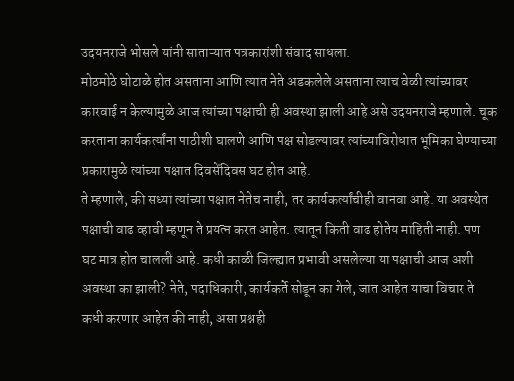उदयनराजे भोसले यांनी साताऱ्यात पत्रकारांशी संवाद साधला.
मोठमोठे घोटाळे होत असताना आणि त्यात नेते अडकलेले असताना त्याच वेळी त्यांच्यावर कारवाई न केल्यामुळे आज त्यांच्या पक्षाची ही अवस्था झाली आहे असे उदयनराजे म्हणाले. चूक करताना कार्यकर्त्यांना पाठीशी घालणे आणि पक्ष सोडल्यावर त्यांच्याविरोधात भूमिका घेण्याच्या प्रकारामुळे त्यांच्या पक्षात दिवसेंदिवस घट होत आहे.
ते म्हणाले, की सध्या त्यांच्या पक्षात नेतेच नाही, तर कार्यकर्त्यांचीही वानवा आहे. या अवस्थेत पक्षाची वाढ व्हावी म्हणून ते प्रयत्न करत आहेत. त्यातून किती वाढ होतेय माहिती नाही. पण घट मात्र होत चालली आहे. कधी काळी जिल्ह्यात प्रभावी असलेल्या या पक्षाची आज अशी अवस्था का झाली? नेते, पदाधिकारी, कार्यकर्ते सोडून का गेले, जात आहेत याचा विचार ते कधी करणार आहेत की नाही, असा प्रश्नही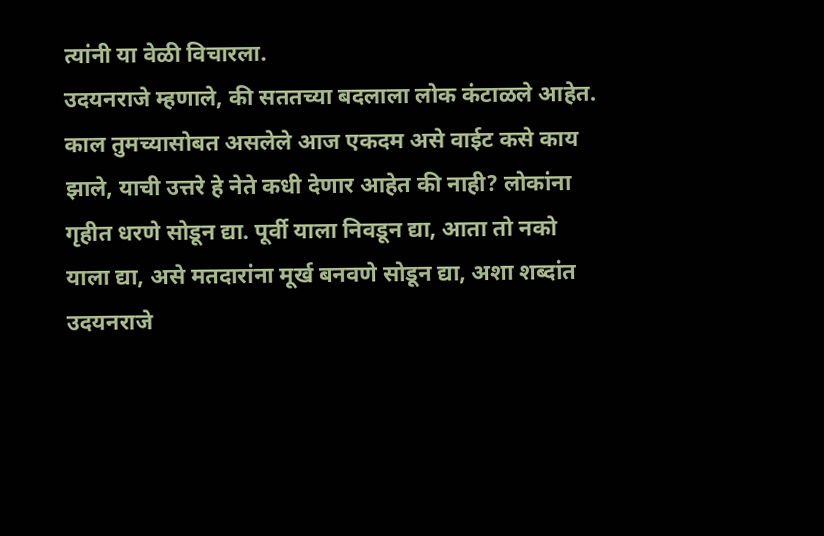त्यांनी या वेळी विचारला.
उदयनराजे म्हणाले, की सततच्या बदलाला लोक कंटाळले आहेत. काल तुमच्यासोबत असलेले आज एकदम असे वाईट कसे काय झाले, याची उत्तरे हे नेते कधी देणार आहेत की नाही? लोकांना गृहीत धरणे सोडून द्या. पूर्वी याला निवडून द्या, आता तो नको याला द्या, असे मतदारांना मूर्ख बनवणे सोडून द्या, अशा शब्दांत उदयनराजे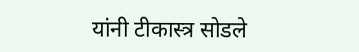यांनी टीकास्त्र सोडले